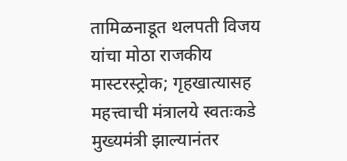तामिळनाडूत थलपती विजय यांचा मोठा राजकीय मास्टरस्ट्रोक; गृहखात्यासह महत्त्वाची मंत्रालये स्वतःकडे
मुख्यमंत्री झाल्यानंतर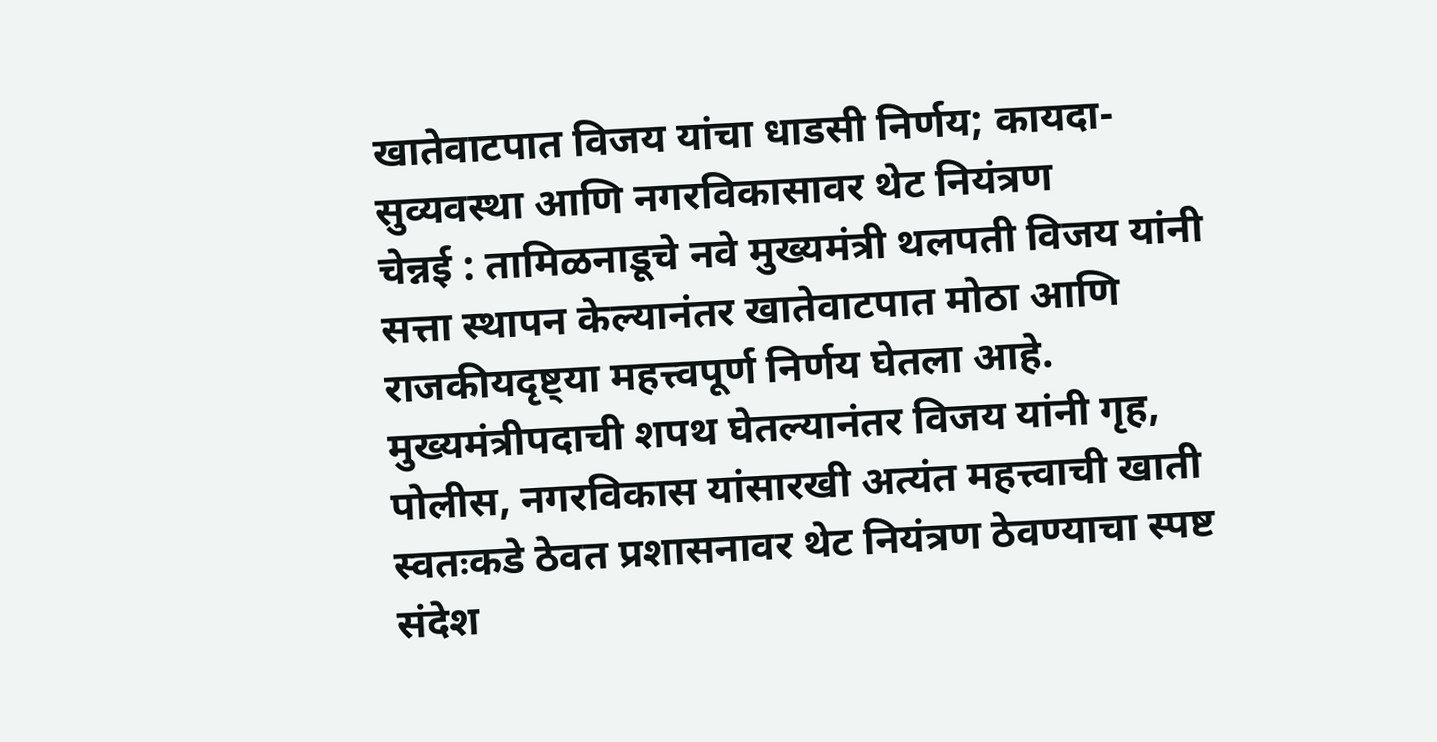खातेवाटपात विजय यांचा धाडसी निर्णय; कायदा-सुव्यवस्था आणि नगरविकासावर थेट नियंत्रण
चेन्नई : तामिळनाडूचे नवे मुख्यमंत्री थलपती विजय यांनी सत्ता स्थापन केल्यानंतर खातेवाटपात मोठा आणि राजकीयदृष्ट्या महत्त्वपूर्ण निर्णय घेतला आहे. मुख्यमंत्रीपदाची शपथ घेतल्यानंतर विजय यांनी गृह, पोलीस, नगरविकास यांसारखी अत्यंत महत्त्वाची खाती स्वतःकडे ठेवत प्रशासनावर थेट नियंत्रण ठेवण्याचा स्पष्ट संदेश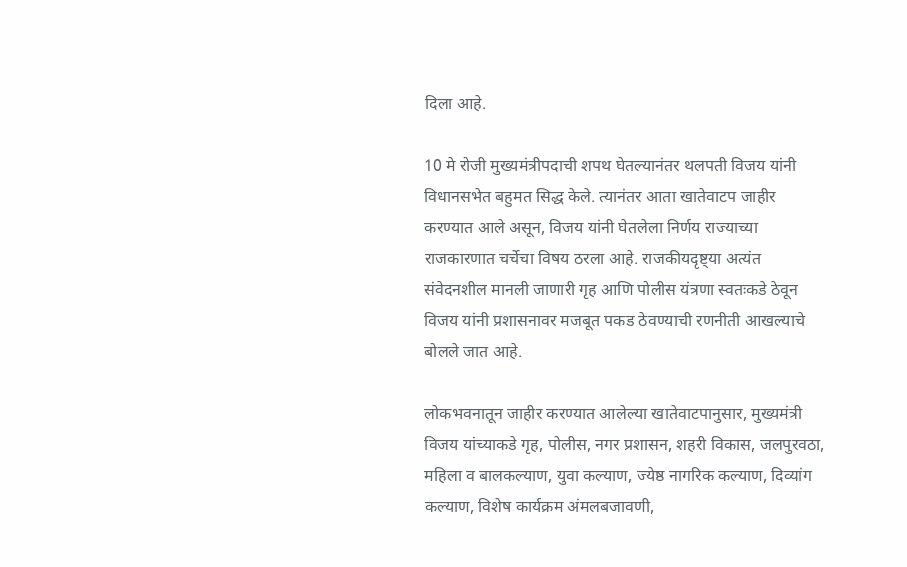दिला आहे.

10 मे रोजी मुख्यमंत्रीपदाची शपथ घेतल्यानंतर थलपती विजय यांनी विधानसभेत बहुमत सिद्ध केले. त्यानंतर आता खातेवाटप जाहीर करण्यात आले असून, विजय यांनी घेतलेला निर्णय राज्याच्या राजकारणात चर्चेचा विषय ठरला आहे. राजकीयदृष्ट्या अत्यंत संवेदनशील मानली जाणारी गृह आणि पोलीस यंत्रणा स्वतःकडे ठेवून विजय यांनी प्रशासनावर मजबूत पकड ठेवण्याची रणनीती आखल्याचे बोलले जात आहे.

लोकभवनातून जाहीर करण्यात आलेल्या खातेवाटपानुसार, मुख्यमंत्री विजय यांच्याकडे गृह, पोलीस, नगर प्रशासन, शहरी विकास, जलपुरवठा, महिला व बालकल्याण, युवा कल्याण, ज्येष्ठ नागरिक कल्याण, दिव्यांग कल्याण, विशेष कार्यक्रम अंमलबजावणी,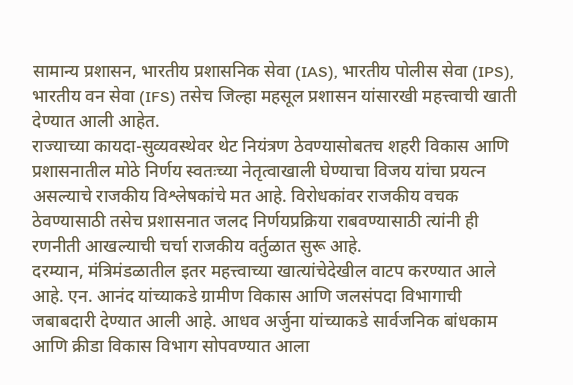सामान्य प्रशासन, भारतीय प्रशासनिक सेवा (IAS), भारतीय पोलीस सेवा (IPS), भारतीय वन सेवा (IFS) तसेच जिल्हा महसूल प्रशासन यांसारखी महत्त्वाची खाती देण्यात आली आहेत.
राज्याच्या कायदा-सुव्यवस्थेवर थेट नियंत्रण ठेवण्यासोबतच शहरी विकास आणि प्रशासनातील मोठे निर्णय स्वतःच्या नेतृत्वाखाली घेण्याचा विजय यांचा प्रयत्न असल्याचे राजकीय विश्लेषकांचे मत आहे. विरोधकांवर राजकीय वचक ठेवण्यासाठी तसेच प्रशासनात जलद निर्णयप्रक्रिया राबवण्यासाठी त्यांनी ही रणनीती आखल्याची चर्चा राजकीय वर्तुळात सुरू आहे.
दरम्यान, मंत्रिमंडळातील इतर महत्त्वाच्या खात्यांचेदेखील वाटप करण्यात आले आहे. एन. आनंद यांच्याकडे ग्रामीण विकास आणि जलसंपदा विभागाची जबाबदारी देण्यात आली आहे. आधव अर्जुना यांच्याकडे सार्वजनिक बांधकाम आणि क्रीडा विकास विभाग सोपवण्यात आला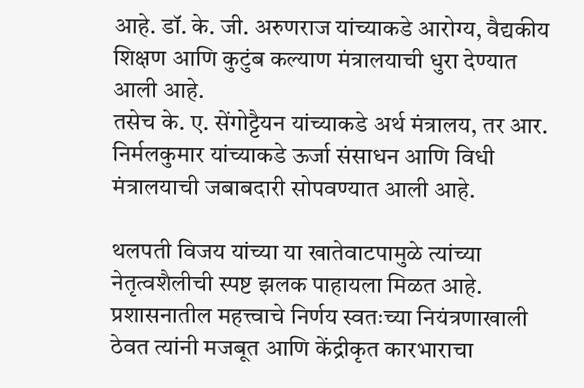आहे. डॉ. के. जी. अरुणराज यांच्याकडे आरोग्य, वैद्यकीय शिक्षण आणि कुटुंब कल्याण मंत्रालयाची धुरा देण्यात आली आहे.
तसेच के. ए. सेंगोट्टैयन यांच्याकडे अर्थ मंत्रालय, तर आर. निर्मलकुमार यांच्याकडे ऊर्जा संसाधन आणि विधी मंत्रालयाची जबाबदारी सोपवण्यात आली आहे.

थलपती विजय यांच्या या खातेवाटपामुळे त्यांच्या नेतृत्वशैलीची स्पष्ट झलक पाहायला मिळत आहे. प्रशासनातील महत्त्वाचे निर्णय स्वतःच्या नियंत्रणाखाली ठेवत त्यांनी मजबूत आणि केंद्रीकृत कारभाराचा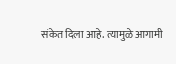संकेत दिला आहे. त्यामुळे आगामी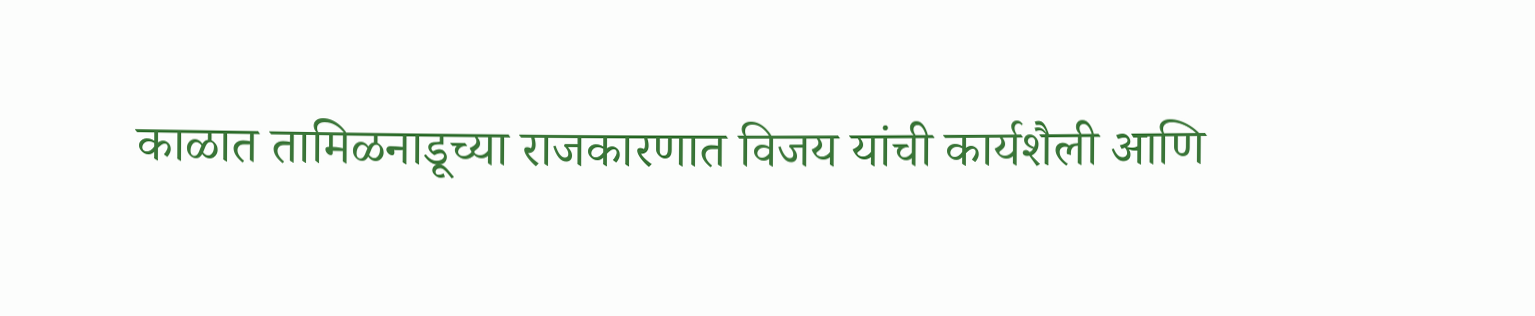काळात तामिळनाडूच्या राजकारणात विजय यांची कार्यशैली आणि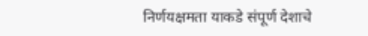निर्णयक्षमता याकडे संपूर्ण देशाचे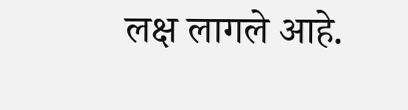लक्ष लागले आहे.